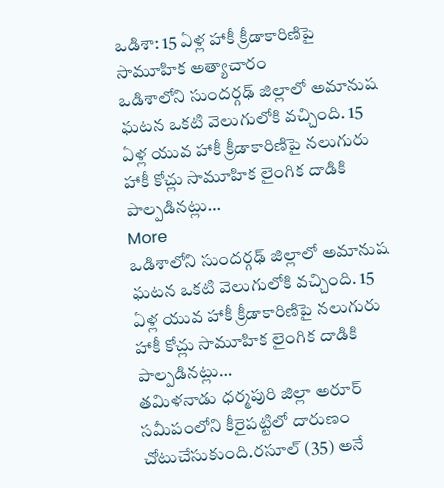ఒడిశా: 15 ఏళ్ల హాకీ క్రీడాకారిణిపై సామూహిక అత్యాచారం
ఒడిశాలోని సుందర్గఢ్ జిల్లాలో అమానుష ఘటన ఒకటి వెలుగులోకి వచ్చింది. 15 ఏళ్ల యువ హాకీ క్రీడాకారిణిపై నలుగురు హాకీ కోచ్లు సామూహిక లైంగిక దాడికి పాల్పడినట్లు…
More
ఒడిశాలోని సుందర్గఢ్ జిల్లాలో అమానుష ఘటన ఒకటి వెలుగులోకి వచ్చింది. 15 ఏళ్ల యువ హాకీ క్రీడాకారిణిపై నలుగురు హాకీ కోచ్లు సామూహిక లైంగిక దాడికి పాల్పడినట్లు…
తమిళనాడు ధర్మపురి జిల్లా అరూర్ సమీపంలోని కీరైపట్టిలో దారుణం చోటుచేసుకుంది.రసూల్ (35) అనే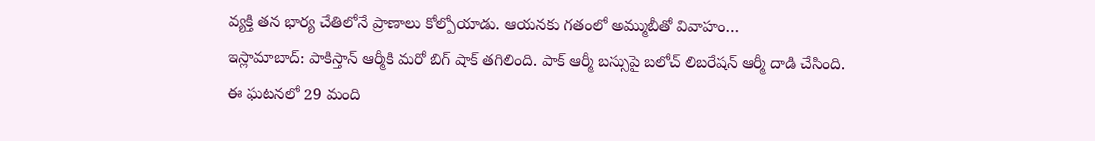వ్యక్తి తన భార్య చేతిలోనే ప్రాణాలు కోల్పోయాడు. ఆయనకు గతంలో అమ్ముబీతో వివాహం…
ఇస్లామాబాద్: పాకిస్తాన్ ఆర్మీకి మరో బిగ్ షాక్ తగిలింది. పాక్ ఆర్మీ బస్సుపై బలోచ్ లిబరేషన్ ఆర్మీ దాడి చేసింది. ఈ ఘటనలో 29 మంది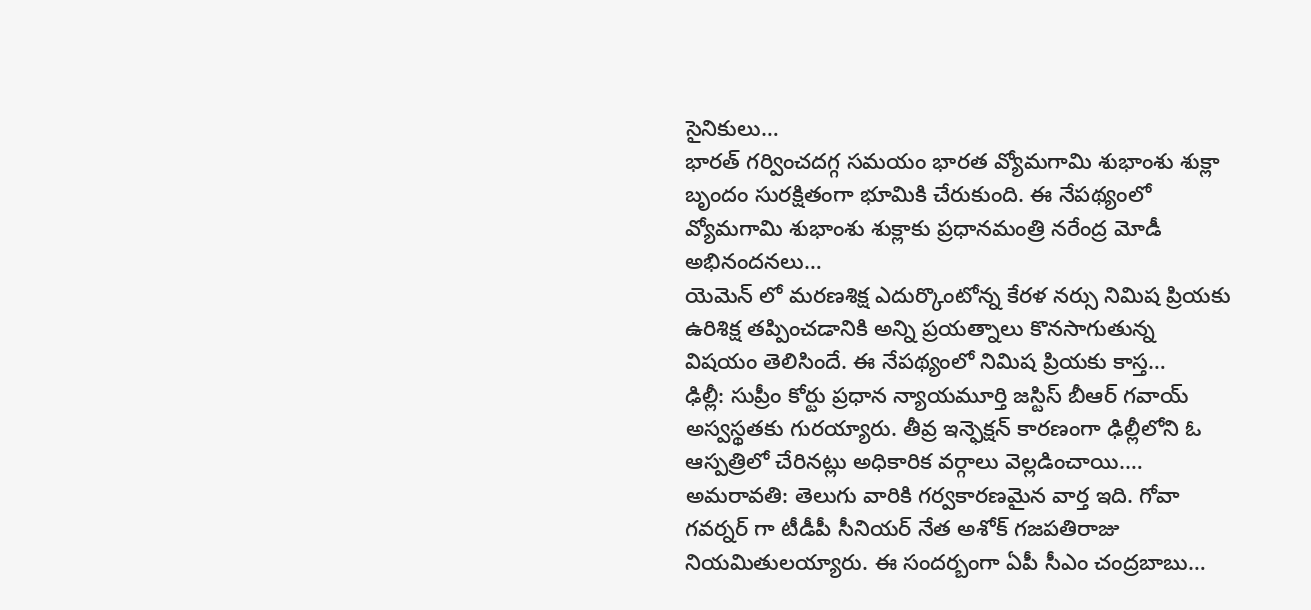సైనికులు…
భారత్ గర్వించదగ్గ సమయం భారత వ్యోమగామి శుభాంశు శుక్లా బృందం సురక్షితంగా భూమికి చేరుకుంది. ఈ నేపథ్యంలో వ్యోమగామి శుభాంశు శుక్లాకు ప్రధానమంత్రి నరేంద్ర మోడీ అభినందనలు…
యెమెన్ లో మరణశిక్ష ఎదుర్కొంటోన్న కేరళ నర్సు నిమిష ప్రియకు ఉరిశిక్ష తప్పించడానికి అన్ని ప్రయత్నాలు కొనసాగుతున్న విషయం తెలిసిందే. ఈ నేపథ్యంలో నిమిష ప్రియకు కాస్త…
ఢిల్లీ: సుప్రీం కోర్టు ప్రధాన న్యాయమూర్తి జస్టిస్ బీఆర్ గవాయ్ అస్వస్థతకు గురయ్యారు. తీవ్ర ఇన్ఫెక్షన్ కారణంగా ఢిల్లీలోని ఓ ఆస్పత్రిలో చేరినట్లు అధికారిక వర్గాలు వెల్లడించాయి.…
అమరావతి: తెలుగు వారికి గర్వకారణమైన వార్త ఇది. గోవా గవర్నర్ గా టీడీపీ సీనియర్ నేత అశోక్ గజపతిరాజు నియమితులయ్యారు. ఈ సందర్బంగా ఏపీ సీఎం చంద్రబాబు…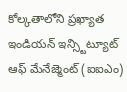కోల్కతాలోని ప్రఖ్యాత ఇండియన్ ఇన్స్టిట్యూట్ ఆఫ్ మేనేజ్మెంట్ (ఐఐఎం)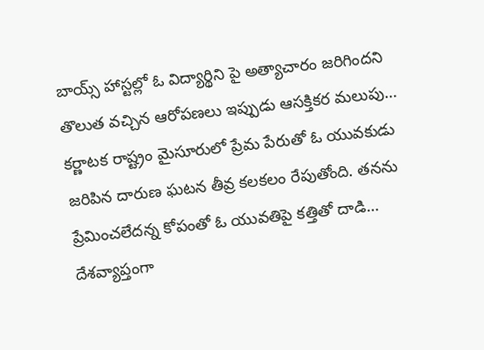బాయ్స్ హాస్టల్లో ఓ విద్యార్థిని పై అత్యాచారం జరిగిందని తొలుత వచ్చిన ఆరోపణలు ఇప్పుడు ఆసక్తికర మలుపు…
కర్ణాటక రాష్ట్రం మైసూరులో ప్రేమ పేరుతో ఓ యువకుడు జరిపిన దారుణ ఘటన తీవ్ర కలకలం రేపుతోంది. తనను ప్రేమించలేదన్న కోపంతో ఓ యువతిపై కత్తితో దాడి…
దేశవ్యాప్తంగా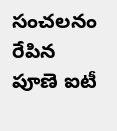సంచలనం రేపిన పూణె ఐటీ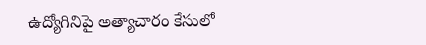ఉద్యోగినిపై అత్యాచారం కేసులో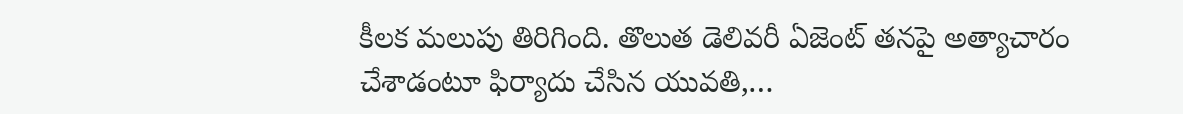కీలక మలుపు తిరిగింది. తొలుత డెలివరీ ఏజెంట్ తనపై అత్యాచారం చేశాడంటూ ఫిర్యాదు చేసిన యువతి,…